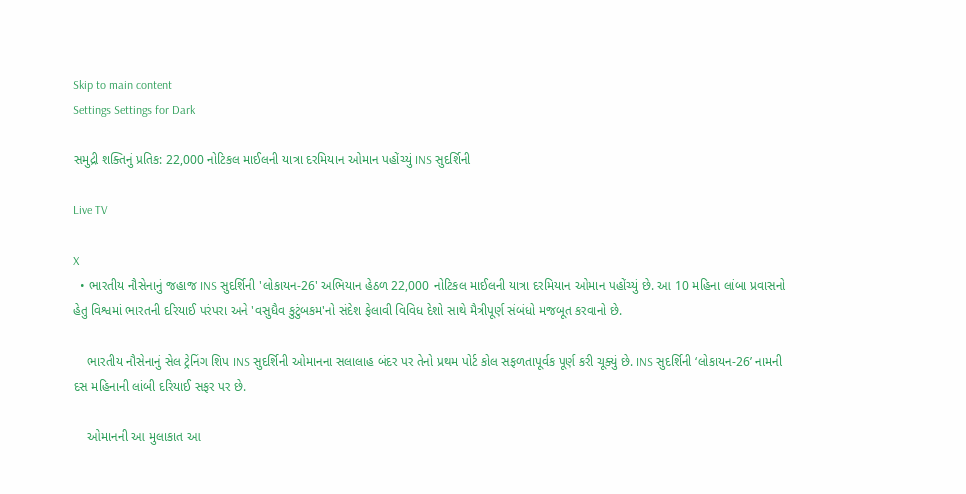Skip to main content
Settings Settings for Dark

સમુદ્રી શક્તિનું પ્રતિક: 22,000 નોટિકલ માઈલની યાત્રા દરમિયાન ઓમાન પહોંચ્યું INS સુદર્શિની

Live TV

X
  • ભારતીય નૌસેનાનું જહાજ INS સુદર્શિની 'લોકાયન-26' અભિયાન હેઠળ 22,000 નોટિકલ માઈલની યાત્રા દરમિયાન ઓમાન પહોંચ્યું છે. આ 10 મહિના લાંબા પ્રવાસનો હેતુ વિશ્વમાં ભારતની દરિયાઈ પરંપરા અને 'વસુધૈવ કુટુંબકમ'નો સંદેશ ફેલાવી વિવિધ દેશો સાથે મૈત્રીપૂર્ણ સંબંધો મજબૂત કરવાનો છે.

    ભારતીય નૌસેનાનું સેલ ટ્રેનિંગ શિપ INS સુદર્શિની ઓમાનના સલાલાહ બંદર પર તેનો પ્રથમ પોર્ટ કોલ સફળતાપૂર્વક પૂર્ણ કરી ચૂક્યું છે. INS સુદર્શિની ‘લોકાયન-26’ નામની દસ મહિનાની લાંબી દરિયાઈ સફર પર છે.

    ઓમાનની આ મુલાકાત આ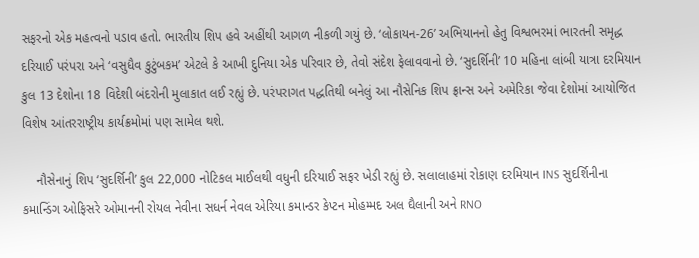સફરનો એક મહત્વનો પડાવ હતો. ભારતીય શિપ હવે અહીંથી આગળ નીકળી ગયું છે. ‘લોકાયન-26’ અભિયાનનો હેતુ વિશ્વભરમાં ભારતની સમૃદ્ધ દરિયાઈ પરંપરા અને ‘વસુધૈવ કુટુંબકમ’ એટલે કે આખી દુનિયા એક પરિવાર છે, તેવો સંદેશ ફેલાવવાનો છે. ‘સુદર્શિની’ 10 મહિના લાંબી યાત્રા દરમિયાન કુલ 13 દેશોના 18 વિદેશી બંદરોની મુલાકાત લઈ રહ્યું છે. પરંપરાગત પદ્ધતિથી બનેલું આ નૌસેનિક શિપ ફ્રાન્સ અને અમેરિકા જેવા દેશોમાં આયોજિત વિશેષ આંતરરાષ્ટ્રીય કાર્યક્રમોમાં પણ સામેલ થશે.

    નૌસેનાનું શિપ ‘સુદર્શિની’ કુલ 22,000 નોટિકલ માઈલથી વધુની દરિયાઈ સફર ખેડી રહ્યું છે. સલાલાહમાં રોકાણ દરમિયાન INS સુદર્શિનીના કમાન્ડિંગ ઓફિસરે ઓમાનની રોયલ નેવીના સધર્ન નેવલ એરિયા કમાન્ડર કેપ્ટન મોહમ્મદ અલ ઘૈલાની અને RNO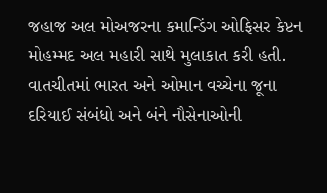જહાજ અલ મોઅજરના કમાન્ડિંગ ઓફિસર કેપ્ટન મોહમ્મદ અલ મહારી સાથે મુલાકાત કરી હતી. વાતચીતમાં ભારત અને ઓમાન વચ્ચેના જૂના દરિયાઈ સંબંધો અને બંને નૌસેનાઓની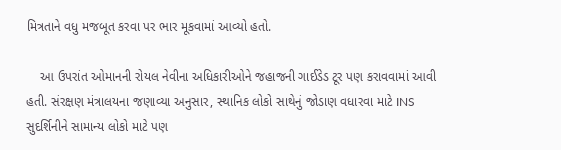મિત્રતાને વધુ મજબૂત કરવા પર ભાર મૂકવામાં આવ્યો હતો.

    આ ઉપરાંત ઓમાનની રોયલ નેવીના અધિકારીઓને જહાજની ગાઈડેડ ટૂર પણ કરાવવામાં આવી હતી. સંરક્ષણ મંત્રાલયના જણાવ્યા અનુસાર, સ્થાનિક લોકો સાથેનું જોડાણ વધારવા માટે INS સુદર્શિનીને સામાન્ય લોકો માટે પણ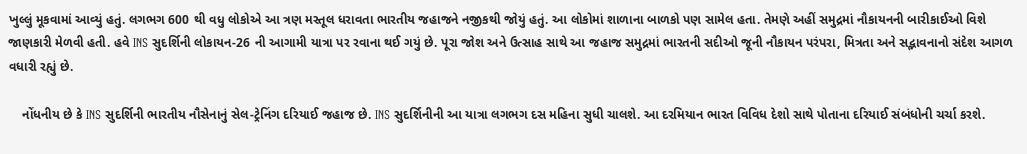ખુલ્લું મૂકવામાં આવ્યું હતું. લગભગ 600 થી વધુ લોકોએ આ ત્રણ મસ્તૂલ ધરાવતા ભારતીય જહાજને નજીકથી જોયું હતું. આ લોકોમાં શાળાના બાળકો પણ સામેલ હતા. તેમણે અહીં સમુદ્રમાં નૌકાયનની બારીકાઈઓ વિશે જાણકારી મેળવી હતી. હવે INS સુદર્શિની લોકાયન-26 ની આગામી યાત્રા પર રવાના થઈ ગયું છે. પૂરા જોશ અને ઉત્સાહ સાથે આ જહાજ સમુદ્રમાં ભારતની સદીઓ જૂની નૌકાયન પરંપરા, મિત્રતા અને સદ્ભાવનાનો સંદેશ આગળ વધારી રહ્યું છે.

    નોંધનીય છે કે INS સુદર્શિની ભારતીય નૌસેનાનું સેલ-ટ્રેનિંગ દરિયાઈ જહાજ છે. INS સુદર્શિનીની આ યાત્રા લગભગ દસ મહિના સુધી ચાલશે. આ દરમિયાન ભારત વિવિધ દેશો સાથે પોતાના દરિયાઈ સંબંધોની ચર્ચા કરશે.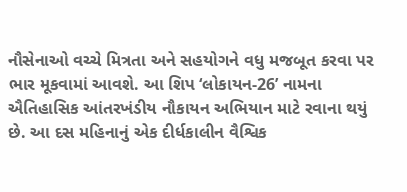નૌસેનાઓ વચ્ચે મિત્રતા અને સહયોગને વધુ મજબૂત કરવા પર ભાર મૂકવામાં આવશે. આ શિપ ‘લોકાયન-26’ નામના ઐતિહાસિક આંતરખંડીય નૌકાયન અભિયાન માટે રવાના થયું છે. આ દસ મહિનાનું એક દીર્ધકાલીન વૈશ્વિક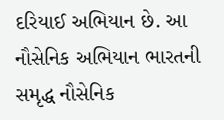દરિયાઈ અભિયાન છે. આ નૌસેનિક અભિયાન ભારતની સમૃદ્ધ નૌસેનિક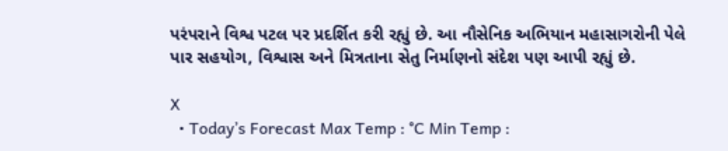પરંપરાને વિશ્વ પટલ પર પ્રદર્શિત કરી રહ્યું છે. આ નૌસેનિક અભિયાન મહાસાગરોની પેલે પાર સહયોગ, વિશ્વાસ અને મિત્રતાના સેતુ નિર્માણનો સંદેશ પણ આપી રહ્યું છે.

X
  • Today’s Forecast Max Temp : °C Min Temp :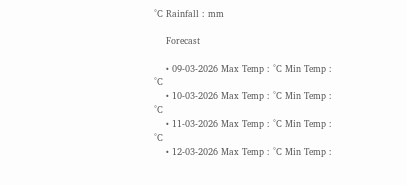°C Rainfall : mm

    Forecast

    • 09-03-2026 Max Temp : °C Min Temp : °C
    • 10-03-2026 Max Temp : °C Min Temp : °C
    • 11-03-2026 Max Temp : °C Min Temp : °C
    • 12-03-2026 Max Temp : °C Min Temp :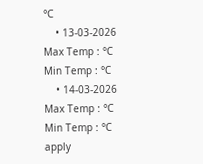°C
    • 13-03-2026 Max Temp : °C Min Temp : °C
    • 14-03-2026 Max Temp : °C Min Temp : °C
apply